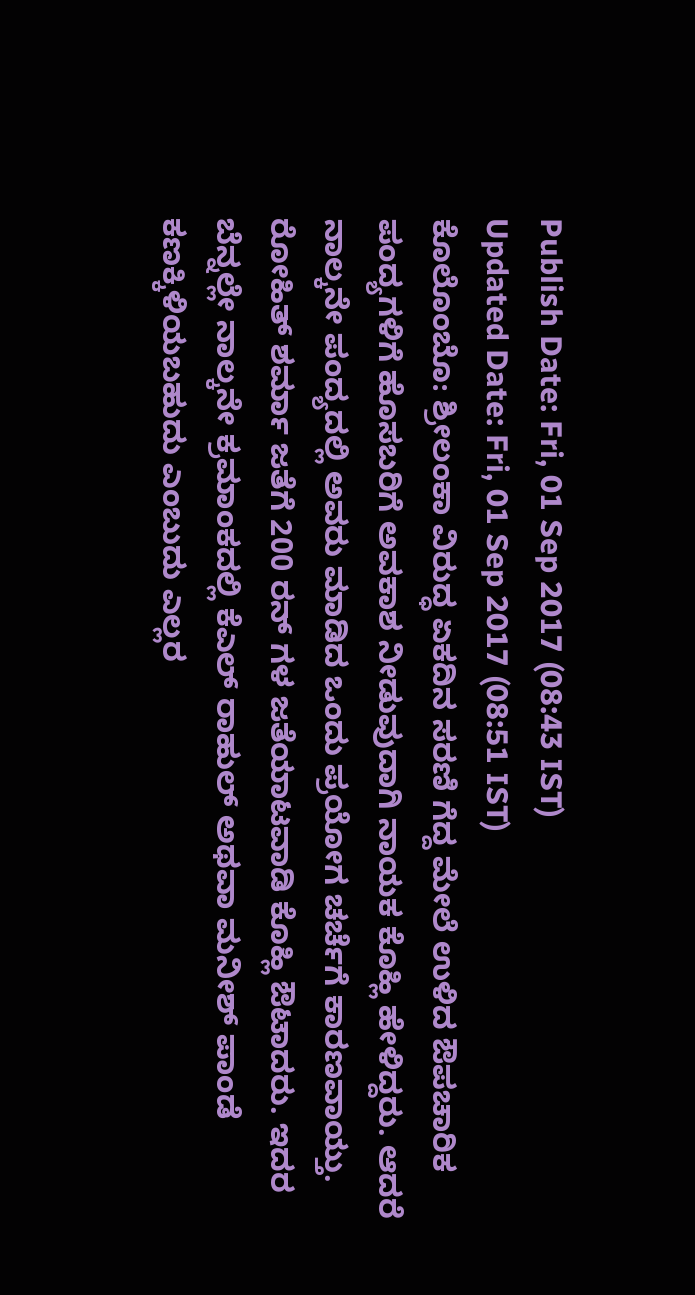Publish Date: Fri, 01 Sep 2017 (08:43 IST)
Updated Date: Fri, 01 Sep 2017 (08:51 IST)
ಕೊಲೊಂಬೊ: ಶ್ರೀಲಂಕಾ ವಿರುದ್ಧ ಏಕದಿನ ಸರಣಿ ಗೆದ್ದ ಮೇಲೆ ಉಳಿದ ಔಪಚಾರಿಕ ಪಂದ್ಯಗಳಿಗೆ ಹೊಸಬರಿಗೆ ಅವಕಾಶ ನೀಡುವುದಾಗಿ ನಾಯಕ ಕೊಹ್ಲಿ ಹೇಳಿದ್ದರು. ಆದರೆ ನಾಲ್ಕನೇ ಪಂದ್ಯದಲ್ಲಿ ಅವರು ಮಾಡಿದ ಒಂದು ಪ್ರಯೋಗ ಚರ್ಚೆಗೆ ಕಾರಣವಾಯ್ತು.
ರೋಹಿತ್ ಶರ್ಮಾ ಜತೆಗೆ 200 ರನ್ ಗಳ ಜತೆಯಾಟವಾಡಿ ಕೊಹ್ಲಿ ಔಟಾದರು. ಇದರ ಬೆನ್ನಲ್ಲೇ ನಾಲ್ಕನೇ ಕ್ರಮಾಂಕದಲ್ಲಿ ಕೆಎಲ್ ರಾಹುಲ್ ಅಥವಾ ಮನೀಶ್ ಪಾಂಡೆ ಕಣಕ್ಕಿಳಿಯಬಹುದು ಎಂಬುದು ಎಲ್ಲರ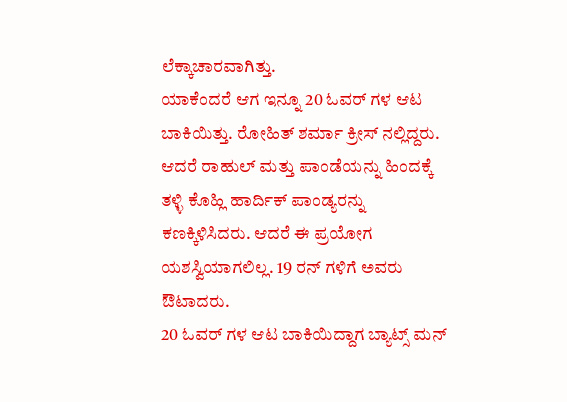ಲೆಕ್ಕಾಚಾರವಾಗಿತ್ತು.
ಯಾಕೆಂದರೆ ಆಗ ಇನ್ನೂ 20 ಓವರ್ ಗಳ ಆಟ ಬಾಕಿಯಿತ್ತು. ರೋಹಿತ್ ಶರ್ಮಾ ಕ್ರೀಸ್ ನಲ್ಲಿದ್ದರು. ಆದರೆ ರಾಹುಲ್ ಮತ್ತು ಪಾಂಡೆಯನ್ನು ಹಿಂದಕ್ಕೆ ತಳ್ಳಿ ಕೊಹ್ಲಿ ಹಾರ್ದಿಕ್ ಪಾಂಡ್ಯರನ್ನು ಕಣಕ್ಕಿಳಿಸಿದರು. ಆದರೆ ಈ ಪ್ರಯೋಗ ಯಶಸ್ವಿಯಾಗಲಿಲ್ಲ. 19 ರನ್ ಗಳಿಗೆ ಅವರು ಔಟಾದರು.
20 ಓವರ್ ಗಳ ಆಟ ಬಾಕಿಯಿದ್ದಾಗ ಬ್ಯಾಟ್ಸ್ ಮನ್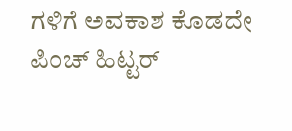ಗಳಿಗೆ ಅವಕಾಶ ಕೊಡದೇ ಪಿಂಚ್ ಹಿಟ್ಟರ್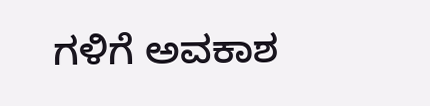ಗಳಿಗೆ ಅವಕಾಶ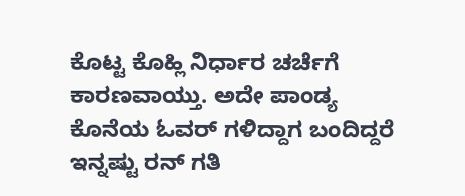ಕೊಟ್ಟ ಕೊಹ್ಲಿ ನಿರ್ಧಾರ ಚರ್ಚೆಗೆ ಕಾರಣವಾಯ್ತು. ಅದೇ ಪಾಂಡ್ಯ ಕೊನೆಯ ಓವರ್ ಗಳಿದ್ದಾಗ ಬಂದಿದ್ದರೆ ಇನ್ನಷ್ಟು ರನ್ ಗತಿ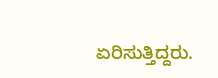ಏರಿಸುತ್ತಿದ್ದರು.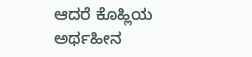ಆದರೆ ಕೊಹ್ಲಿಯ ಅರ್ಥಹೀನ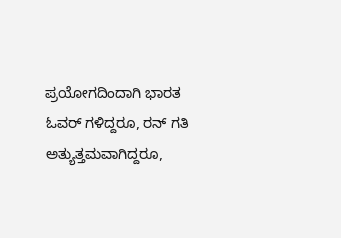ಪ್ರಯೋಗದಿಂದಾಗಿ ಭಾರತ ಓವರ್ ಗಳಿದ್ದರೂ, ರನ್ ಗತಿ ಅತ್ಯುತ್ತಮವಾಗಿದ್ದರೂ,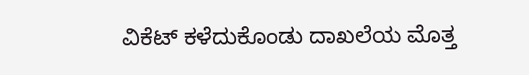ವಿಕೆಟ್ ಕಳೆದುಕೊಂಡು ದಾಖಲೆಯ ಮೊತ್ತ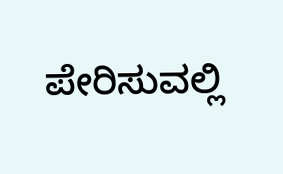ಪೇರಿಸುವಲ್ಲಿ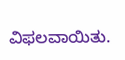ವಿಫಲವಾಯಿತು.